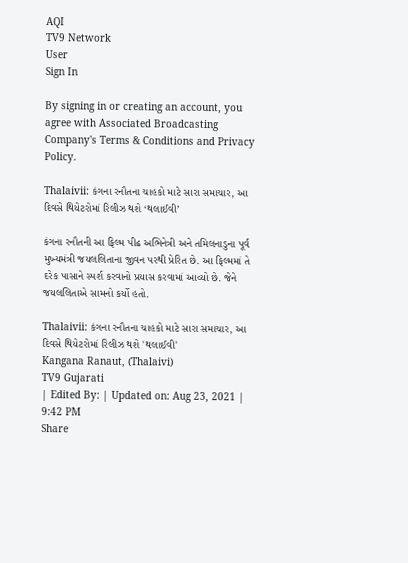AQI
TV9 Network
User
Sign In

By signing in or creating an account, you agree with Associated Broadcasting Company's Terms & Conditions and Privacy Policy.

Thalaivii: કંગના રનૌતના ચાહકો માટે સારા સમાચાર, આ દિવસે થિયેટરોમાં રિલીઝ થશે ‘થલાઈવી’

કંગના રનૌતની આ ફિલ્મ પીઢ અભિનેત્રી અને તમિલનાડુના પૂર્વ મુખ્યમંત્રી જયલલિતાના જીવન પરથી પ્રેરિત છે. આ ફિલ્મમાં તે દરેક પાસાને સ્પર્શ કરવાનો પ્રયાસ કરવામાં આવ્યો છે. જેને જયલલિતાએ સામનો કર્યો હતો.

Thalaivii: કંગના રનૌતના ચાહકો માટે સારા સમાચાર, આ દિવસે થિયેટરોમાં રિલીઝ થશે 'થલાઈવી'
Kangana Ranaut, (Thalaivi)
TV9 Gujarati
| Edited By: | Updated on: Aug 23, 2021 | 9:42 PM
Share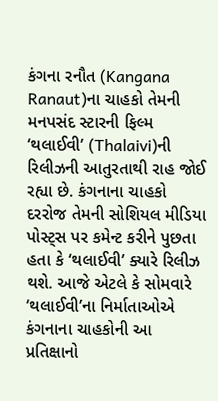કંગના રનૌત (Kangana Ranaut)ના ચાહકો તેમની મનપસંદ સ્ટારની ફિલ્મ ‘થલાઈવી’ (Thalaivi)ની રિલીઝની આતુરતાથી રાહ જોઈ રહ્યા છે. કંગનાના ચાહકો દરરોજ તેમની સોશિયલ મીડિયા પોસ્ટ્સ પર કમેન્ટ કરીને પુછતા હતા કે ‘થલાઈવી’ ક્યારે રિલીઝ થશે. આજે એટલે કે સોમવારે ‘થલાઈવી’ના નિર્માતાઓએ કંગનાના ચાહકોની આ પ્રતિક્ષાનો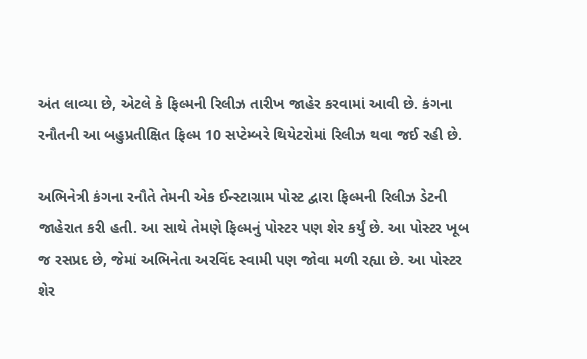અંત લાવ્યા છે, એટલે કે ફિલ્મની રિલીઝ તારીખ જાહેર કરવામાં આવી છે. કંગના રનૌતની આ બહુપ્રતીક્ષિત ફિલ્મ 10 સપ્ટેમ્બરે થિયેટરોમાં રિલીઝ થવા જઈ રહી છે.

અભિનેત્રી કંગના રનૌતે તેમની એક ઈન્સ્ટાગ્રામ પોસ્ટ દ્વારા ફિલ્મની રિલીઝ ડેટની જાહેરાત કરી હતી. આ સાથે તેમણે ફિલ્મનું પોસ્ટર પણ શેર કર્યું છે. આ પોસ્ટર ખૂબ જ રસપ્રદ છે, જેમાં અભિનેતા અરવિંદ સ્વામી પણ જોવા મળી રહ્યા છે. આ પોસ્ટર શેર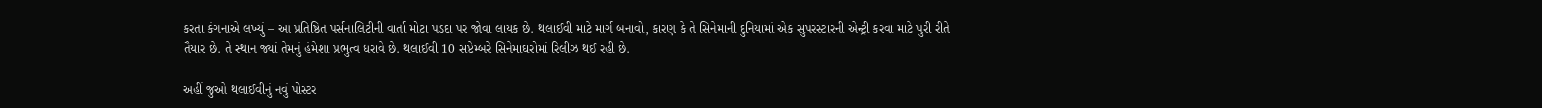કરતા કંગનાએ લખ્યું – આ પ્રતિષ્ઠિત પર્સનાલિટીની વાર્તા મોટા પડદા પર જોવા લાયક છે. થલાઈવી માટે માર્ગ બનાવો, કારણ કે તે સિનેમાની દુનિયામાં એક સુપરસ્ટારની એન્ટ્રી કરવા માટે પુરી રીતે તૈયાર છે. તે સ્થાન જ્યાં તેમનું હંમેશા પ્રભુત્વ ધરાવે છે. થલાઈવી 10 સપ્ટેમ્બરે સિનેમાઘરોમાં રિલીઝ થઈ રહી છે.

અહીં જુઓ થલાઈવીનું નવું પોસ્ટર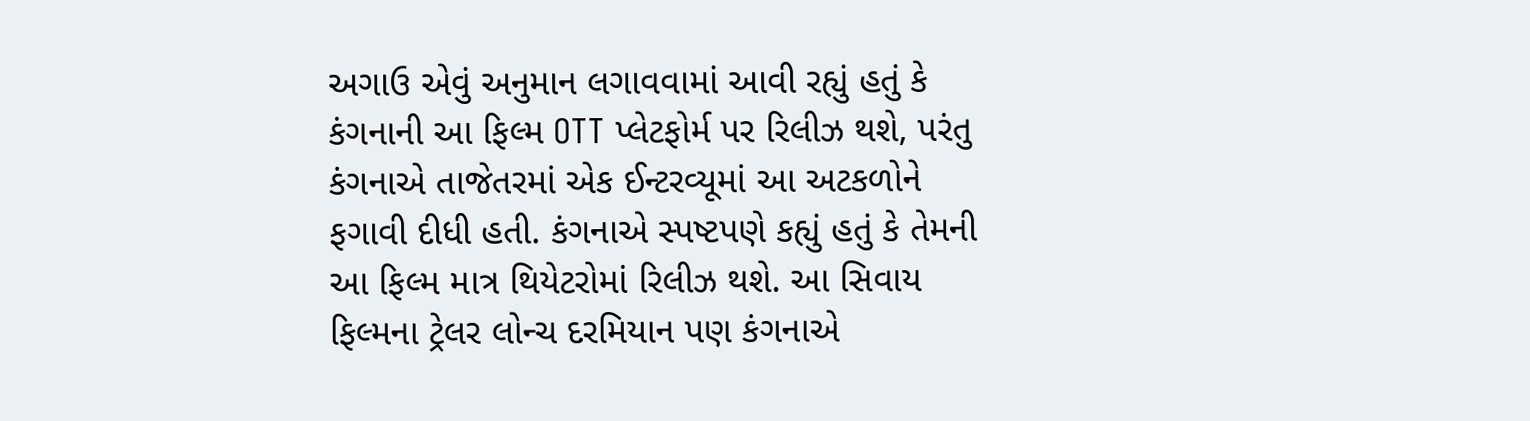અગાઉ એવું અનુમાન લગાવવામાં આવી રહ્યું હતું કે કંગનાની આ ફિલ્મ OTT પ્લેટફોર્મ પર રિલીઝ થશે, પરંતુ કંગનાએ તાજેતરમાં એક ઈન્ટરવ્યૂમાં આ અટકળોને ફગાવી દીધી હતી. કંગનાએ સ્પષ્ટપણે કહ્યું હતું કે તેમની આ ફિલ્મ માત્ર થિયેટરોમાં રિલીઝ થશે. આ સિવાય ફિલ્મના ટ્રેલર લોન્ચ દરમિયાન પણ કંગનાએ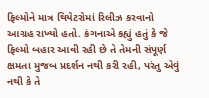ફિલ્મોને માત્ર થિયેટરોમાં રિલીઝ કરવાનો આગ્રહ રાખ્યો હતો. કંગનાએ કહ્યું હતું કે જે ફિલ્મો બહાર આવી રહી છે તે તેમની સંપૂર્ણ ક્ષમતા મુજબ પ્રદર્શન નથી કરી રહી, પરંતુ એવું નથી કે તે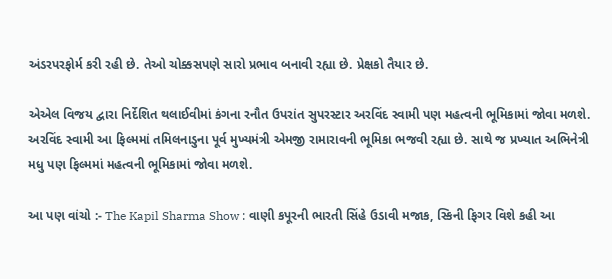અંડરપરફોર્મ કરી રહી છે. તેઓ ચોક્કસપણે સારો પ્રભાવ બનાવી રહ્યા છે. પ્રેક્ષકો તૈયાર છે.

એએલ વિજય દ્વારા નિર્દેશિત થલાઈવીમાં કંગના રનૌત ઉપરાંત સુપરસ્ટાર અરવિંદ સ્વામી પણ મહત્વની ભૂમિકામાં જોવા મળશે. અરવિંદ સ્વામી આ ફિલ્મમાં તમિલનાડુના પૂર્વ મુખ્યમંત્રી એમજી રામારાવની ભૂમિકા ભજવી રહ્યા છે. સાથે જ પ્રખ્યાત અભિનેત્રી મધુ પણ ફિલ્મમાં મહત્વની ભૂમિકામાં જોવા મળશે.

આ પણ વાંચો :- The Kapil Sharma Show : વાણી કપૂરની ભારતી સિંહે ઉડાવી મજાક, સ્કિની ફિગર વિશે કહી આ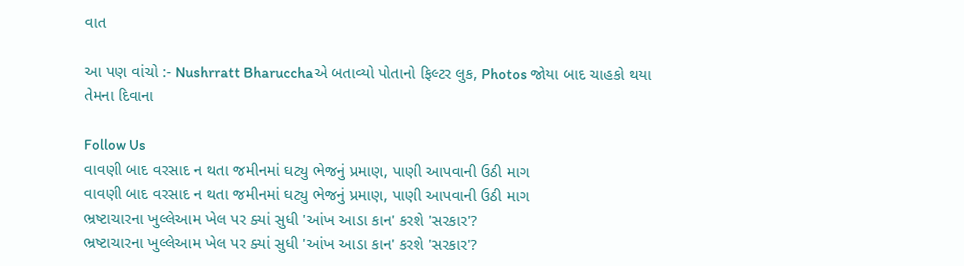વાત

આ પણ વાંચો :- Nushrratt Bharucchaએ બતાવ્યો પોતાનો ફિલ્ટર લુક, Photos જોયા બાદ ચાહકો થયા તેમના દિવાના

Follow Us
વાવણી બાદ વરસાદ ન થતા જમીનમાં ઘટ્યુ ભેજનું પ્રમાણ, પાણી આપવાની ઉઠી માગ
વાવણી બાદ વરસાદ ન થતા જમીનમાં ઘટ્યુ ભેજનું પ્રમાણ, પાણી આપવાની ઉઠી માગ
ભ્રષ્ટાચારના ખુલ્લેઆમ ખેલ પર ક્યાં સુધી 'આંખ આડા કાન' કરશે 'સરકાર'?
ભ્રષ્ટાચારના ખુલ્લેઆમ ખેલ પર ક્યાં સુધી 'આંખ આડા કાન' કરશે 'સરકાર'?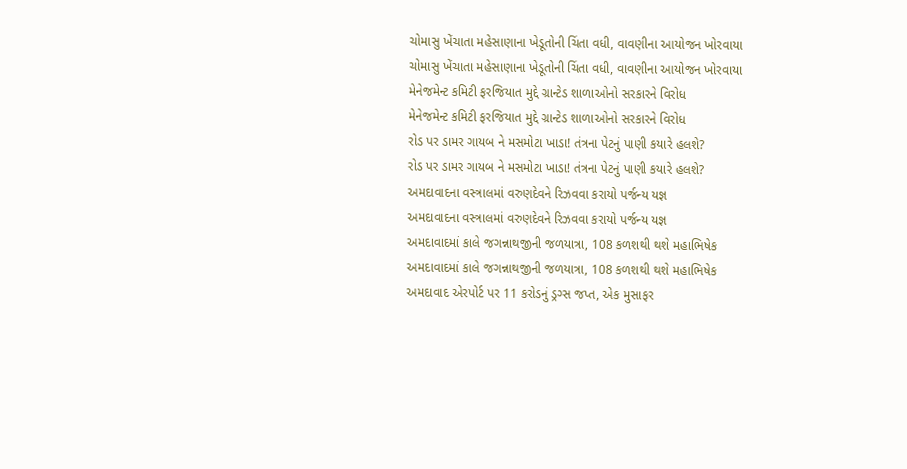ચોમાસુ ખેંચાતા મહેસાણાના ખેડૂતોની ચિંતા વધી, વાવણીના આયોજન ખોરવાયા
ચોમાસુ ખેંચાતા મહેસાણાના ખેડૂતોની ચિંતા વધી, વાવણીના આયોજન ખોરવાયા
મેનેજમેન્ટ કમિટી ફરજિયાત મુદ્દે ગ્રાન્ટેડ શાળાઓનો સરકારને વિરોધ
મેનેજમેન્ટ કમિટી ફરજિયાત મુદ્દે ગ્રાન્ટેડ શાળાઓનો સરકારને વિરોધ
રોડ પર ડામર ગાયબ ને મસમોટા ખાડા! તંત્રના પેટનું પાણી કયારે હલશે?
રોડ પર ડામર ગાયબ ને મસમોટા ખાડા! તંત્રના પેટનું પાણી કયારે હલશે?
અમદાવાદના વસ્ત્રાલમાં વરુણદેવને રિઝવવા કરાયો પર્જન્ય યજ્ઞ
અમદાવાદના વસ્ત્રાલમાં વરુણદેવને રિઝવવા કરાયો પર્જન્ય યજ્ઞ
અમદાવાદમાં કાલે જગન્નાથજીની જળયાત્રા, 108 કળશથી થશે મહાભિષેક
અમદાવાદમાં કાલે જગન્નાથજીની જળયાત્રા, 108 કળશથી થશે મહાભિષેક
અમદાવાદ એરપોર્ટ પર 11 કરોડનું ડ્રગ્સ જપ્ત, એક મુસાફર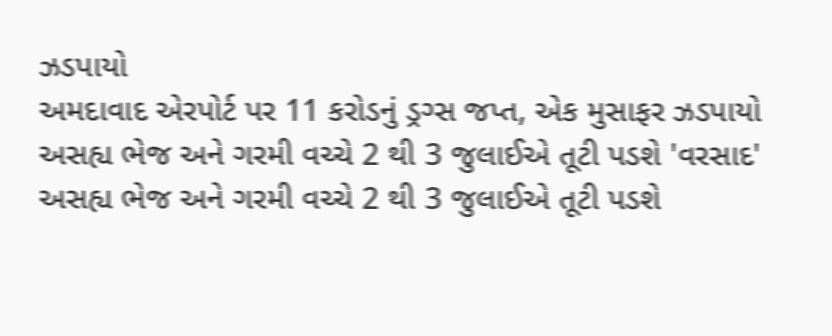ઝડપાયો
અમદાવાદ એરપોર્ટ પર 11 કરોડનું ડ્રગ્સ જપ્ત, એક મુસાફર ઝડપાયો
અસહ્ય ભેજ અને ગરમી વચ્ચે 2 થી 3 જુલાઈએ તૂટી પડશે 'વરસાદ'
અસહ્ય ભેજ અને ગરમી વચ્ચે 2 થી 3 જુલાઈએ તૂટી પડશે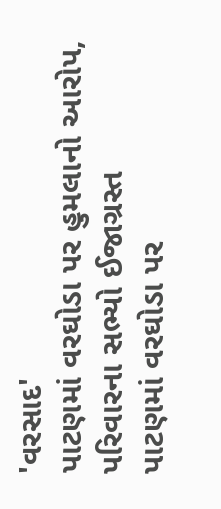'વરસાદ'
પાટણમાં વરઘોડા પર હુમલાનો આરોપ, પરિવારના સભ્યો ઈજાગ્રસ્ત
પાટણમાં વરઘોડા પર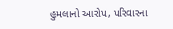હુમલાનો આરોપ, પરિવારના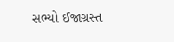સભ્યો ઈજાગ્રસ્ત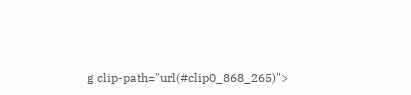g clip-path="url(#clip0_868_265)">